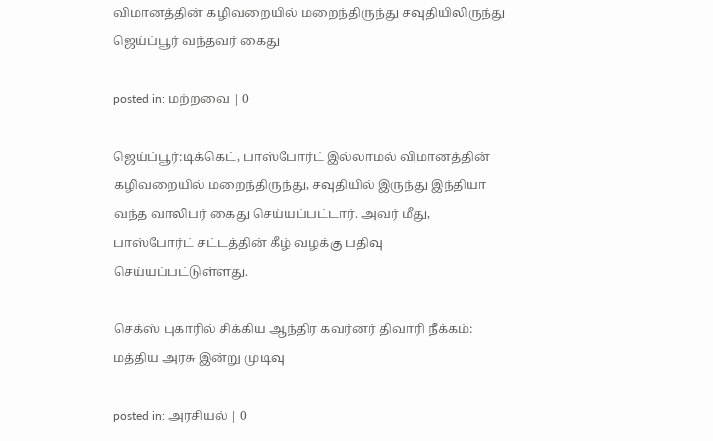விமானத்தின் கழிவறையில் மறைந்திருந்து சவுதியிலிருந்து ஜெய்ப்பூர் வந்தவர் கைது

posted in: மற்றவை | 0

ஜெய்ப்பூர்:டிக்கெட், பாஸ்போர்ட் இல்லாமல் விமானத்தின் கழிவறையில் மறைந்திருந்து, சவுதியில் இருந்து இந்தியா வந்த வாலிபர் கைது செய்யப்பட்டார். அவர் மீது, பாஸ்போர்ட் சட்டத்தின் கீழ் வழக்கு பதிவு செய்யப்பட்டுள்ளது.

செக்ஸ் புகாரில் சிக்கிய ஆந்திர கவர்னர் திவாரி நீக்கம்: மத்திய அரசு இன்று முடிவு

posted in: அரசியல் | 0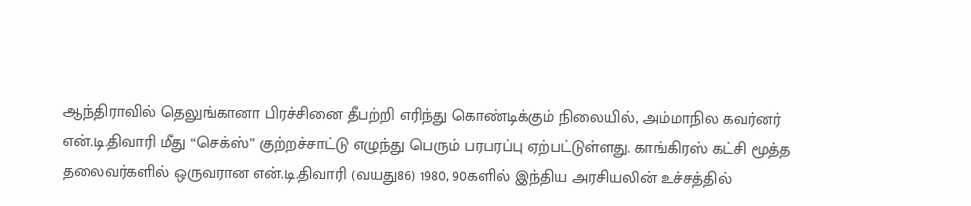ஆந்திராவில் தெலுங்கானா பிரச்சினை தீபற்றி எரிந்து கொண்டிக்கும் நிலையில், அம்மாநில கவர்னர் என்.டி.திவாரி மீது “செக்ஸ்” குற்றச்சாட்டு எழுந்து பெரும் பரபரப்பு ஏற்பட்டுள்ளது. காங்கிரஸ் கட்சி மூத்த தலைவர்களில் ஒருவரான என்.டி.திவாரி (வயது86) 1980, 90களில் இந்திய அரசியலின் உச்சத்தில்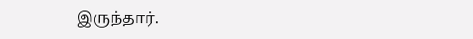இருந்தார்.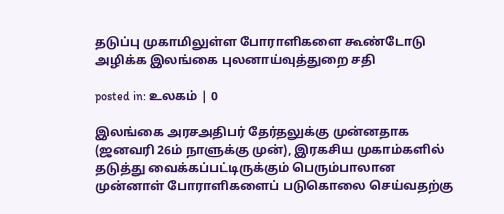தடுப்பு முகாமிலுள்ள போராளிகளை கூண்டோடு அழிக்க இலங்கை புலனாய்வுத்துறை சதி

posted in: உலகம் | 0

இலங்கை அரசஅதிபர் தேர்தலுக்கு முன்னதாக (ஜனவரி 26ம் நாளுக்கு முன்), இரகசிய முகாம்களில் தடுத்து வைக்கப்பட்டிருக்கும் பெரும்பாலான முன்னாள் போராளிகளைப் படுகொலை செய்வதற்கு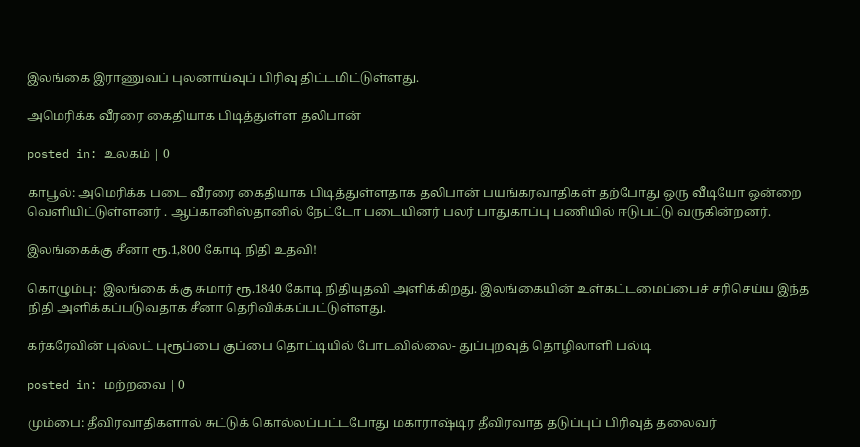இலங்கை இராணுவப் புலனாய்வுப் பிரிவு திட்டமிட்டுள்ளது.

அமெரிக்க வீரரை கைதியாக பிடித்துள்ள தலிபான்

posted in: உலகம் | 0

காபூல்: அமெரிக்க படை வீரரை கைதியாக பிடித்துள்ளதாக தலிபான் பயங்கரவாதிகள் தற்போது ஒரு வீடியோ ஒன்றை வெளியிட்டுள்ளனர் . ஆப்கானிஸ்தானில் நேட்டோ படையினர் பலர் பாதுகாப்பு பணியில் ஈடுபட்டு வருகின்றனர்.

இலங்கைக்கு சீனா ரூ.1,800 கோடி நிதி உதவி!

கொழும்பு:  இலங்கை க்கு சுமார் ரூ.1840 கோடி நிதியுதவி அளிக்கிறது. இலங்கையின் உள்கட்டமைப்பைச் சரிசெய்ய இந்த நிதி அளிக்கப்படுவதாக சீனா தெரிவிக்கப்பட்டுள்ளது.

கர்கரேவின் புல்லட் புரூப்பை குப்பை தொட்டியில் போடவில்லை- துப்புறவுத் தொழிலாளி பல்டி

posted in: மற்றவை | 0

மும்பை: தீவிரவாதிகளால் சுட்டுக் கொல்லப்பட்டபோது மகாராஷ்டிர தீவிரவாத தடுப்புப் பிரிவுத் தலைவர்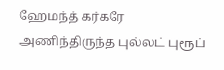ஹேமந்த் கர்கரே அணிந்திருந்த புல்லட் புரூப்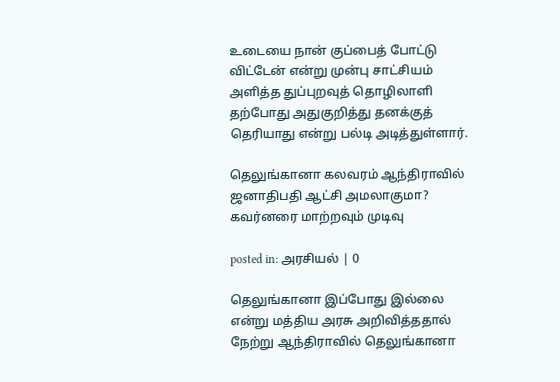உடையை நான் குப்பைத் போட்டு விட்டேன் என்று முன்பு சாட்சியம் அளித்த துப்புறவுத் தொழிலாளி தற்போது அதுகுறித்து தனக்குத் தெரியாது என்று பல்டி அடித்துள்ளார்.

தெலுங்கானா கலவரம் ஆந்திராவில் ஜனாதிபதி ஆட்சி அமலாகுமா? கவர்னரை மாற்றவும் முடிவு

posted in: அரசியல் | 0

தெலுங்கானா இப்போது இல்லை என்று மத்திய அரசு அறிவித்ததால் நேற்று ஆந்திராவில் தெலுங்கானா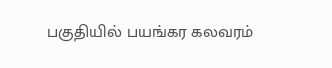பகுதியில் பயங்கர கலவரம்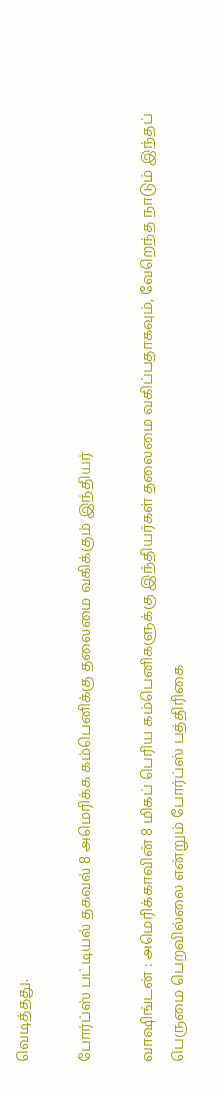வெடித்தது.

போர்ப்ஸ் பட்டியல் தகவல் 8 அமெரிக்க கம்பெனிக்கு தலைமை வகிக்கும் இந்தியர்

வாஷிங்டன் : அமெரிக்காவின் 8 மிகப் பெரிய கம்பெனிகளுக்கு இந்தியர்கள் தலைமை வகிப்பதாகவும், வேறெந்த நாடும் இந்தப் பெருமை பெறவில்லை என்றும் போர்ப்ஸ் பத்திரிகை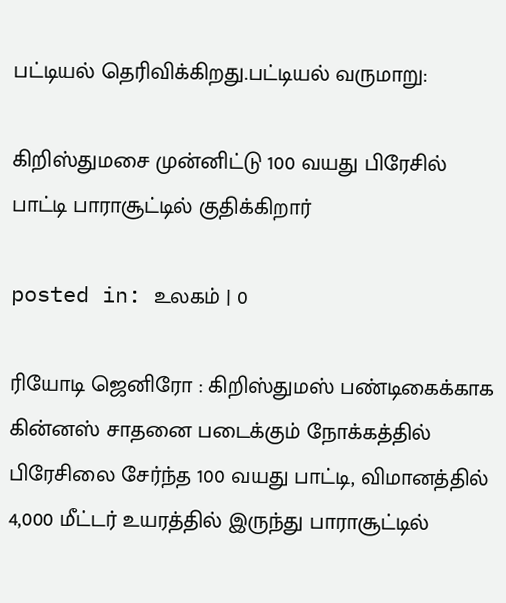பட்டியல் தெரிவிக்கிறது.பட்டியல் வருமாறு:

கிறிஸ்துமசை முன்னிட்டு 100 வயது பிரேசில் பாட்டி பாராசூட்டில் குதிக்கிறார்

posted in: உலகம் | 0

ரியோடி ஜெனிரோ : கிறிஸ்துமஸ் பண்டிகைக்காக கின்னஸ் சாதனை படைக்கும் நோக்கத்தில் பிரேசிலை சேர்ந்த 100 வயது பாட்டி, விமானத்தில் 4,000 மீட்டர் உயரத்தில் இருந்து பாராசூட்டில்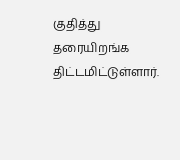குதித்து தரையிறங்க திட்டமிட்டுள்ளார்.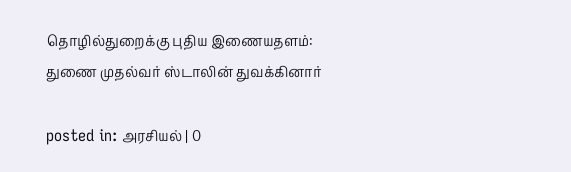தொழில்துறைக்கு புதிய இணையதளம்: துணை முதல்வர் ஸ்டாலின் துவக்கினார்

posted in: அரசியல் | 0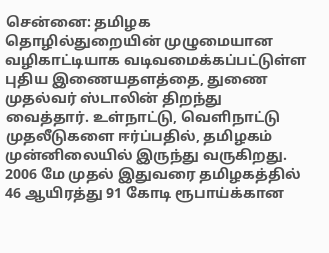சென்னை: தமிழக தொழில்துறையின் முழுமையான வழிகாட்டியாக வடிவமைக்கப்பட்டுள்ள புதிய இணையதளத்தை, துணை முதல்வர் ஸ்டாலின் திறந்து வைத்தார். உள்நாட்டு, வெளிநாட்டு முதலீடுகளை ஈர்ப்பதில், தமிழகம் முன்னிலையில் இருந்து வருகிறது. 2006 மே முதல் இதுவரை தமிழகத்தில் 46 ஆயிரத்து 91 கோடி ரூபாய்க்கான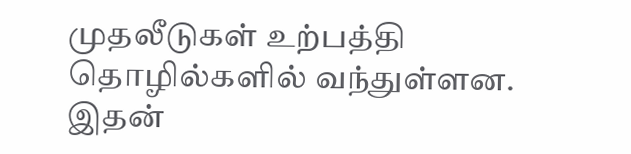முதலீடுகள் உற்பத்தி தொழில்களில் வந்துள்ளன. இதன்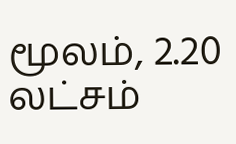மூலம், 2.20 லட்சம்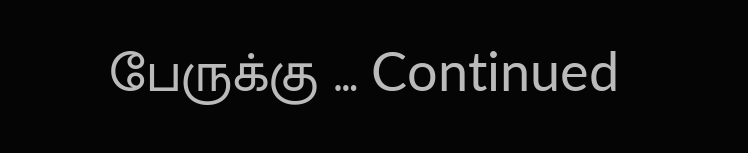பேருக்கு … Continued